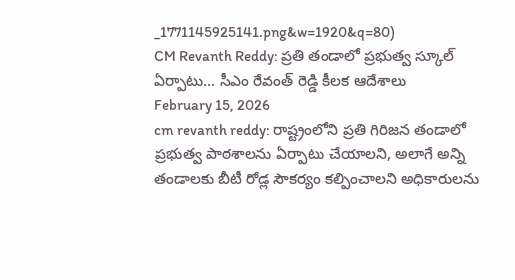_1771145925141.png&w=1920&q=80)
CM Revanth Reddy: ప్రతి తండాలో ప్రభుత్వ స్కూల్ ఏర్పాటు... సీఎం రేవంత్ రెడ్డి కీలక ఆదేశాలు
February 15, 2026
cm revanth reddy: రాష్ట్రంలోని ప్రతి గిరిజన తండాలో ప్రభుత్వ పాఠశాలను ఏర్పాటు చేయాలని, అలాగే అన్ని తండాలకు బీటీ రోడ్ల సౌకర్యం కల్పించాలని అధికారులను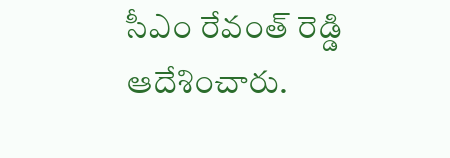సీఎం రేవంత్ రెడ్డి ఆదేశించారు.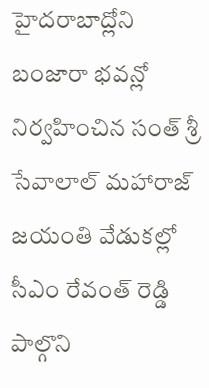హైదరాబాద్లోని బంజారా భవన్లో నిర్వహించిన సంత్ శ్రీ సేవాలాల్ మహారాజ్ జయంతి వేడుకల్లో సీఎం రేవంత్ రెడ్డి పాల్గొని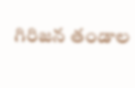గిరిజన తండాల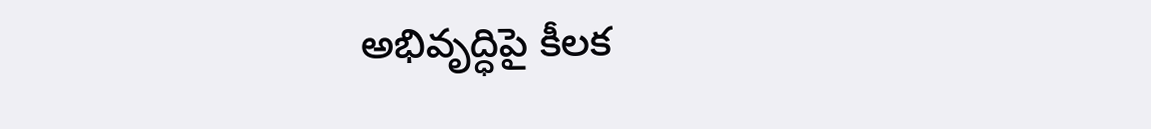అభివృద్ధిపై కీలక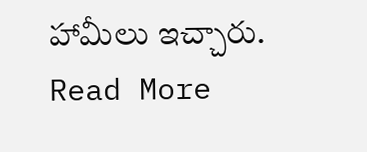హామీలు ఇచ్చారు.
Read More